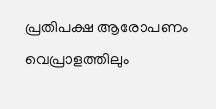പ്രതിപക്ഷ ആരോപണം വെപ്രാളത്തിലും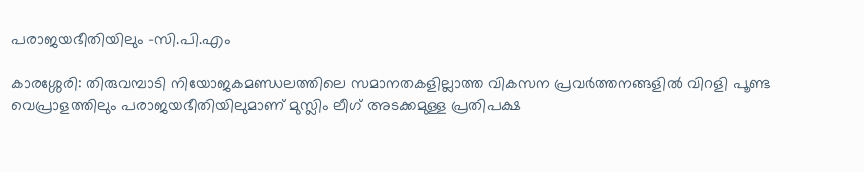പരാജയഭീതിയിലും -സി.പി.എം

കാരശ്ശേരി: തിരുവമ്പാടി നിയോജകമണ്ഡലത്തിലെ സമാനതകളില്ലാത്ത വികസന പ്രവർത്തനങ്ങളിൽ വിറളി പൂണ്ട വെപ്രാളത്തിലും പരാജയഭീതിയിലുമാണ് മുസ്ലിം ലീഗ് അടക്കമുള്ള പ്രതിപക്ഷ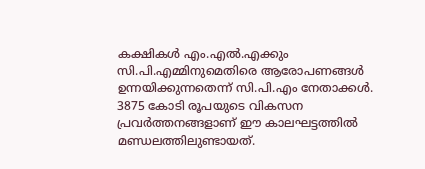കക്ഷികൾ എം.എൽ.എക്കും സി.പി.എമ്മിനുമെതിരെ ആരോപണങ്ങൾ ഉന്നയിക്കുന്നതെന്ന് സി.പി.എം നേതാക്കൾ. 3875 കോടി രൂപയുടെ വികസന പ്രവർത്തനങ്ങളാണ് ഈ കാലഘട്ടത്തിൽ മണ്ഡലത്തിലുണ്ടായത്.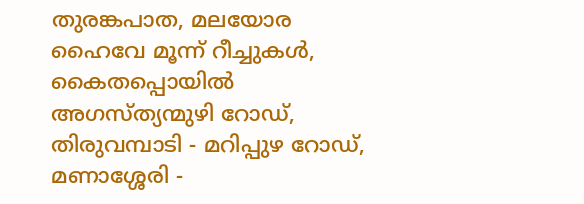തുരങ്കപാത, മലയോര ഹൈവേ മൂന്ന് റീച്ചുകൾ, കൈതപ്പൊയിൽ അഗസ്ത്യന്മുഴി റോഡ്, തിരുവമ്പാടി - മറിപ്പുഴ റോഡ്, മണാശ്ശേരി -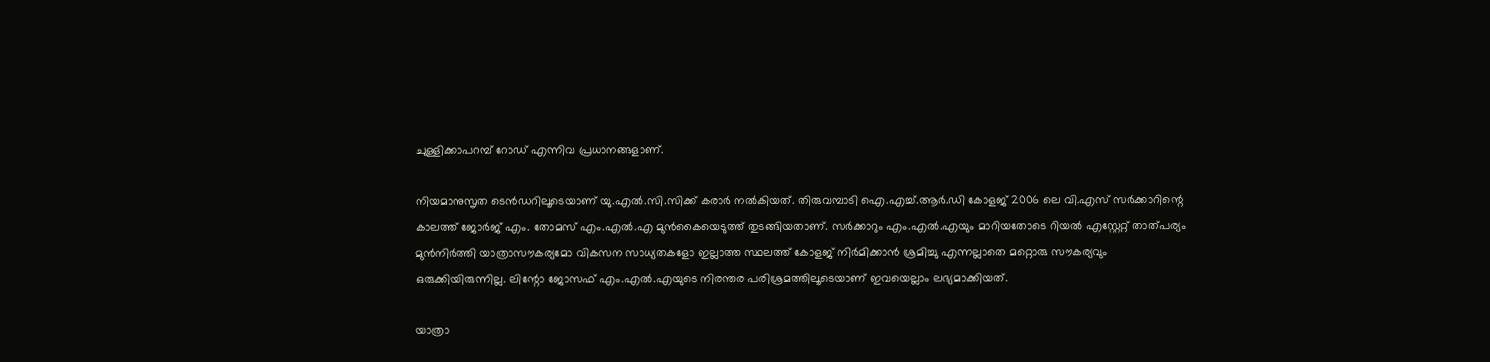ചുള്ളിക്കാപറമ്പ് റോഡ് എന്നിവ പ്രധാനങ്ങളാണ്.

നിയമാനുസൃത ടെൻഡറിലൂടെയാണ് യു.എൽ.സി.സിക്ക്‌ കരാർ നൽകിയത്. തിരുവമ്പാടി ഐ.എച്ച്.ആർ.ഡി കോളജ് 2006 ലെ വി.എസ് സർക്കാറിന്റെ കാലത്ത് ജോർജ് എം. തോമസ് എം.എൽ.എ മുൻകൈയെടുത്ത് തുടങ്ങിയതാണ്. സർക്കാറും എം.എൽ.എയും മാറിയതോടെ റിയൽ എസ്റ്റേറ്റ് താത്പര്യം മുൻനിർത്തി യാത്രാസൗകര്യമോ വികസന സാധ്യതകളോ ഇല്ലാത്ത സ്ഥലത്ത് കോളജ് നിർമിക്കാൻ ശ്രമിച്ചു എന്നല്ലാതെ മറ്റൊരു സൗകര്യവും ഒരുക്കിയിരുന്നില്ല. ലിന്റോ ജോസഫ് എം.എൽ.എയുടെ നിരന്തര പരിശ്രമത്തിലൂടെയാണ് ഇവയെല്ലാം ലഭ്യമാക്കിയത്.

യാത്രാ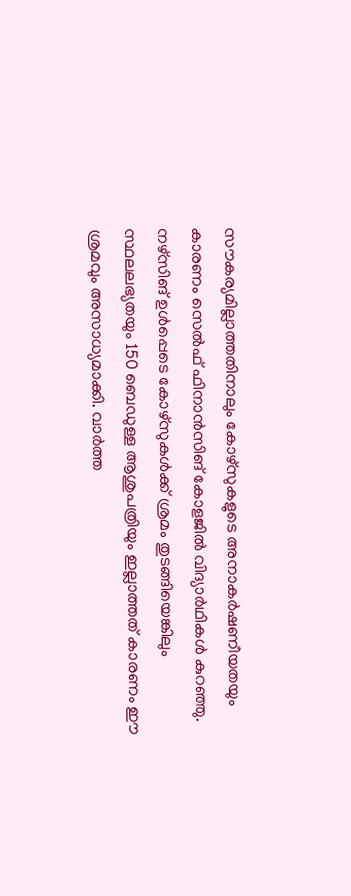സൗകര്യമില്ലാത്തതിനാലും കോഴ്‌സുകളുടെ അനാകർഷണീയതയും കാരണം സെൽഫ് ഫിനാൻസിങ് കോളജിൽ വിദ്യാർഥികൾ കുറഞ്ഞു. നഴ്‌സിങ് ഉൾപ്പെടെ കോഴ്സുകൾക്ക് ശ്രമം തുടങ്ങിയെങ്കിലും സ്ഥലലഭ്യതയും 150 ബെഡുള്ള ആശുപത്രിയും ഇല്ലാത്തത് കാരണം ഈ ശ്രമവും അസാധ്യമാക്കി. വാർത്ത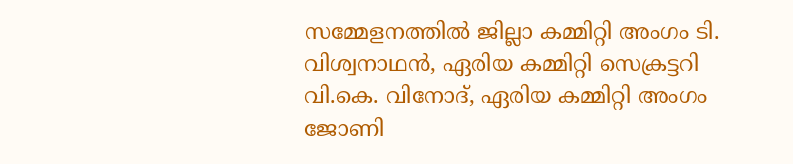സമ്മേളനത്തിൽ ജില്ലാ കമ്മിറ്റി അംഗം ടി. വിശ്വനാഥൻ, ഏരിയ കമ്മിറ്റി സെക്രട്ടറി വി.കെ. വിനോദ്, ഏരിയ കമ്മിറ്റി അംഗം ജോണി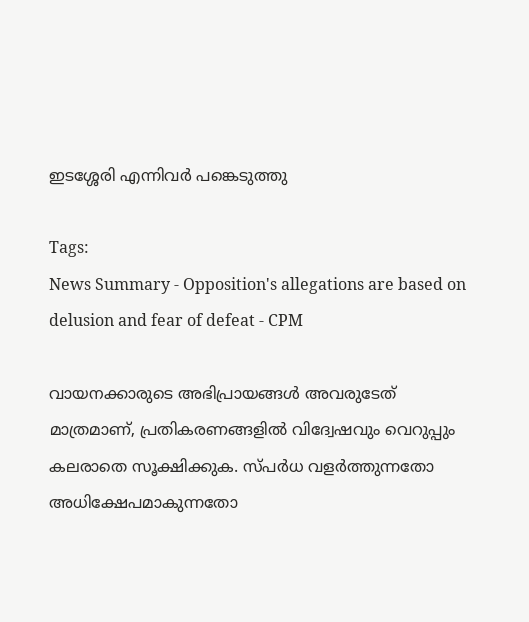ഇടശ്ശേരി എന്നിവർ പങ്കെടുത്തു

Tags:
News Summary - Opposition's allegations are based on delusion and fear of defeat - CPM

വായനക്കാരുടെ അഭിപ്രായങ്ങള്‍ അവരുടേത് മാത്രമാണ്, പ്രതികരണങ്ങളിൽ വിദ്വേഷവും വെറുപ്പും കലരാതെ സൂക്ഷിക്കുക. സ്പർധ വളർത്തുന്നതോ അധിക്ഷേപമാകുന്നതോ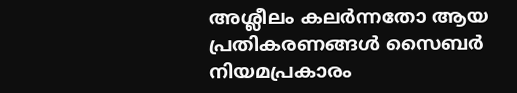അശ്ലീലം കലർന്നതോ ആയ പ്രതികരണങ്ങൾ സൈബർ നിയമപ്രകാരം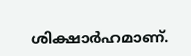ശിക്ഷാർഹമാണ്.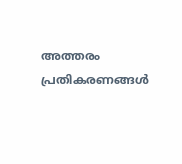അത്തരം പ്രതികരണങ്ങൾ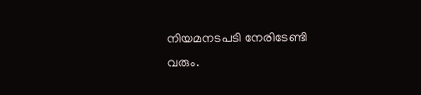നിയമനടപടി നേരിടേണ്ടി വരും.